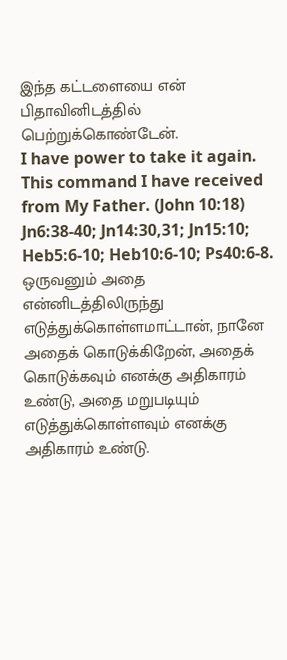இந்த கட்டளையை என் பிதாவினிடத்தில் பெற்றுக்கொண்டேன்.
I have power to take it again. This command I have received from My Father. (John 10:18)
Jn6:38-40; Jn14:30,31; Jn15:10; Heb5:6-10; Heb10:6-10; Ps40:6-8.
ஒருவனும் அதை என்னிடத்திலிருந்து எடுத்துக்கொள்ளமாட்டான், நானே அதைக் கொடுக்கிறேன், அதைக் கொடுக்கவும் எனக்கு அதிகாரம் உண்டு, அதை மறுபடியும் எடுத்துக்கொள்ளவும் எனக்கு அதிகாரம் உண்டு.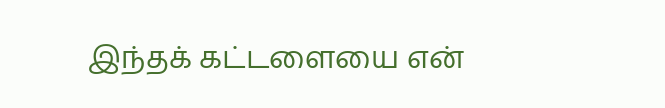இந்தக் கட்டளையை என்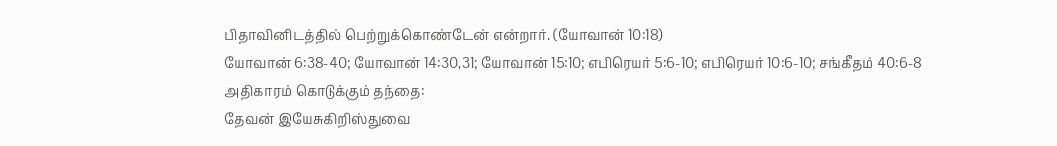பிதாவினிடத்தில் பெற்றுக்கொண்டேன் என்றார். (யோவான் 10:18)
யோவான் 6:38-40; யோவான் 14:30,31; யோவான் 15:10; எபிரெயர் 5:6-10; எபிரெயர் 10:6-10; சங்கீதம் 40:6-8
அதிகாரம் கொடுக்கும் தந்தை:
தேவன் இயேசுகிறிஸ்துவை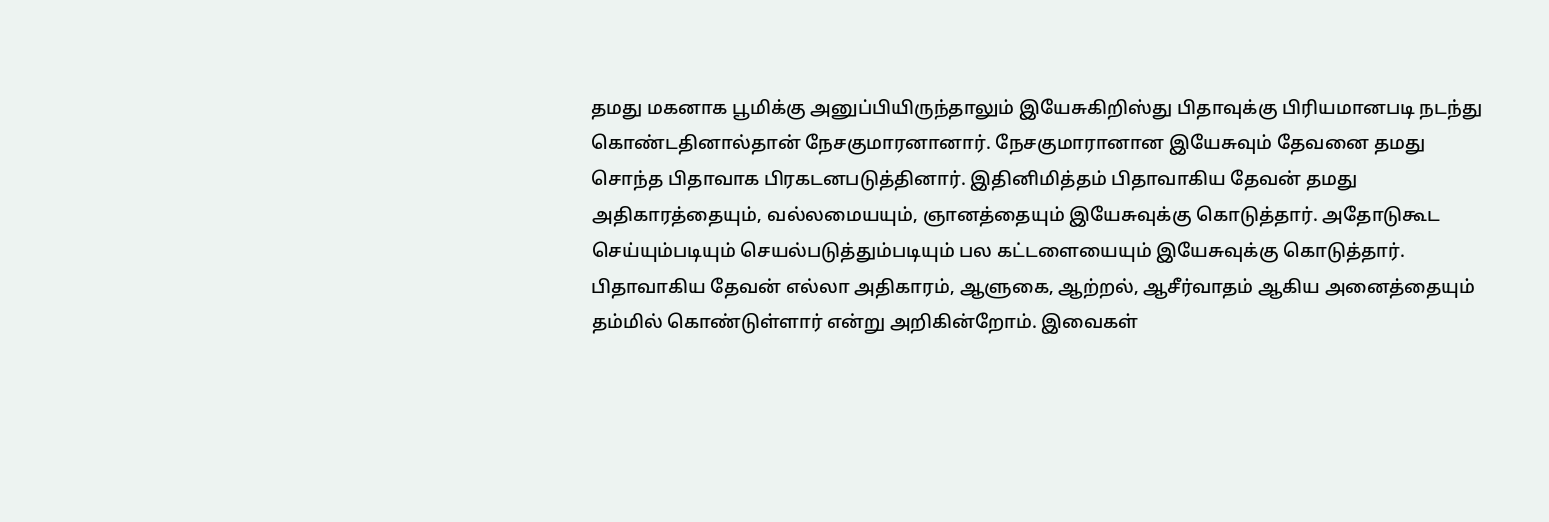தமது மகனாக பூமிக்கு அனுப்பியிருந்தாலும் இயேசுகிறிஸ்து பிதாவுக்கு பிரியமானபடி நடந்து கொண்டதினால்தான் நேசகுமாரனானார். நேசகுமாரானான இயேசுவும் தேவனை தமது சொந்த பிதாவாக பிரகடனபடுத்தினார். இதினிமித்தம் பிதாவாகிய தேவன் தமது அதிகாரத்தையும், வல்லமையயும், ஞானத்தையும் இயேசுவுக்கு கொடுத்தார். அதோடுகூட செய்யும்படியும் செயல்படுத்தும்படியும் பல கட்டளையையும் இயேசுவுக்கு கொடுத்தார்.
பிதாவாகிய தேவன் எல்லா அதிகாரம், ஆளுகை, ஆற்றல், ஆசீர்வாதம் ஆகிய அனைத்தையும் தம்மில் கொண்டுள்ளார் என்று அறிகின்றோம். இவைகள்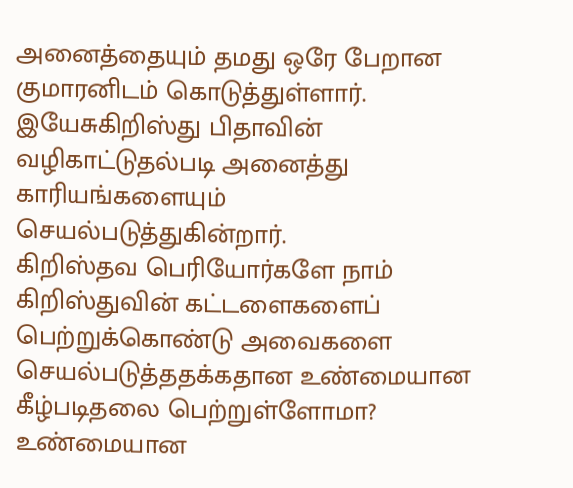அனைத்தையும் தமது ஒரே பேறான குமாரனிடம் கொடுத்துள்ளார். இயேசுகிறிஸ்து பிதாவின் வழிகாட்டுதல்படி அனைத்து காரியங்களையும் செயல்படுத்துகின்றார்.
கிறிஸ்தவ பெரியோர்களே நாம் கிறிஸ்துவின் கட்டளைகளைப் பெற்றுக்கொண்டு அவைகளை செயல்படுத்ததக்கதான உண்மையான கீழ்படிதலை பெற்றுள்ளோமா?
உண்மையான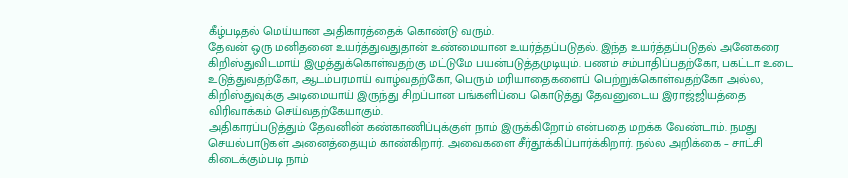கீழ்படிதல் மெய்யான அதிகாரத்தைக் கொண்டு வரும்.
தேவன் ஒரு மனிதனை உயர்த்துவதுதான் உண்மையான உயர்த்தப்படுதல். இந்த உயர்த்தப்படுதல் அனேகரை கிறிஸ்துவிடமாய் இழுத்துக்கொள்வதற்கு மட்டுமே பயன்படுத்தமுடியும். பணம் சம்பாதிப்பதற்கோ, பகட்டா உடை உடுத்துவதற்கோ, ஆடம்பரமாய் வாழ்வதற்கோ, பெரும் மரியாதைகளைப் பெற்றுக்கொள்வதற்கோ அல்ல, கிறிஸ்துவுக்கு அடிமையாய் இருந்து சிறப்பான பங்களிப்பை கொடுத்து தேவனுடைய இராஜ்ஜியத்தை விரிவாக்கம் செய்வதற்கேயாகும்.
அதிகாரப்படுத்தும் தேவனின் கண்காணிப்புக்குள் நாம் இருக்கிறோம் என்பதை மறக்க வேண்டாம். நமது செயல்பாடுகள் அனைத்தையும் காண்கிறார். அவைகளை சீர்தூக்கிப்பார்க்கிறார். நல்ல அறிக்கை – சாட்சி கிடைக்கும்படி நாம்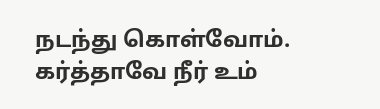நடந்து கொள்வோம்.
கர்த்தாவே நீர் உம்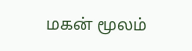மகன் மூலம்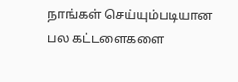நாங்கள் செய்யும்படியான பல கட்டளைகளை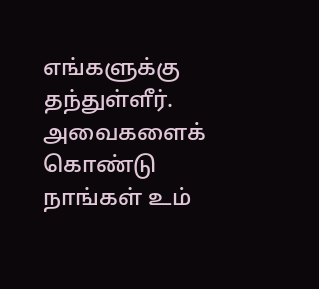எங்களுக்கு தந்துள்ளீர். அவைகளைக் கொண்டு நாங்கள் உம்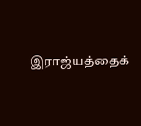இராஜ்யத்தைக்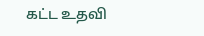கட்ட உதவி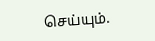செய்யும்.